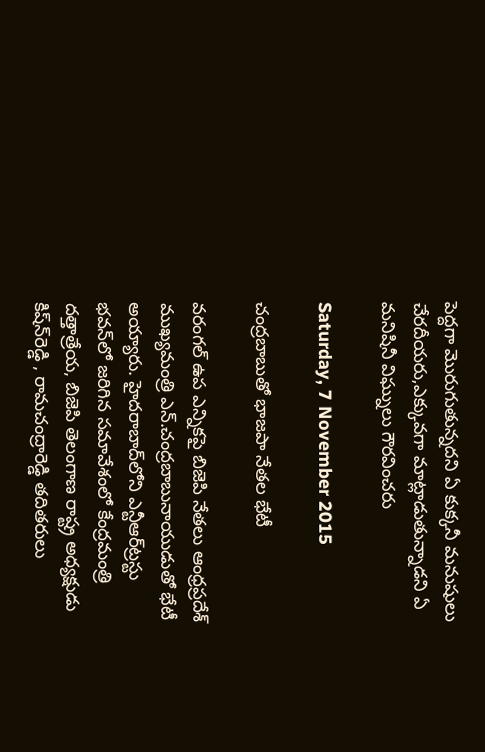పెద్దగా మొరుగుతున్నదని ఏ కుక్కనీ మనుషులు చేరదీయరు,ఎక్కువగా మాట్లాడుతున్నాడని ఏ మనిషినీ విఘ్నులు గౌరవించరు

Saturday, 7 November 2015

చంద్రబాబుతో భాజపా నేతల భేటీ

వరంగల్‌ ఉప ఎన్నికపై బిజెపి నేతలు ఆంధ్రప్రదేశ్‌ ముఖ్యమంత్రి ఎన్‌.చంద్రబాబునాయుడుతో భేటీ అయ్యారు. హైదరాబాద్‌లోని ఎన్టీఆర్‌ట్రస్టు భవన్‌లో జరిగిన సమావేశంలో కేంద్రమంత్రి దత్తాత్రేయ, బిజెపి తెలంగాణ రాష్ట్ర అధ్యక్షుడు కిష్‌న్‌రెడ్డి , రామచంద్రారెడ్డి తదితరులు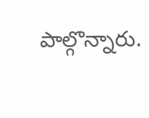పాల్గొన్నారు.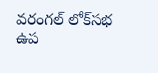వరంగల్‌ లోక్‌సభ ఉప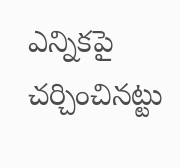ఎన్నికపై చర్చించినట్టు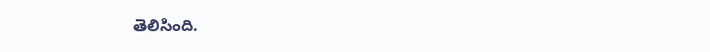తెలిసింది.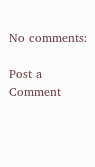No comments:

Post a Comment